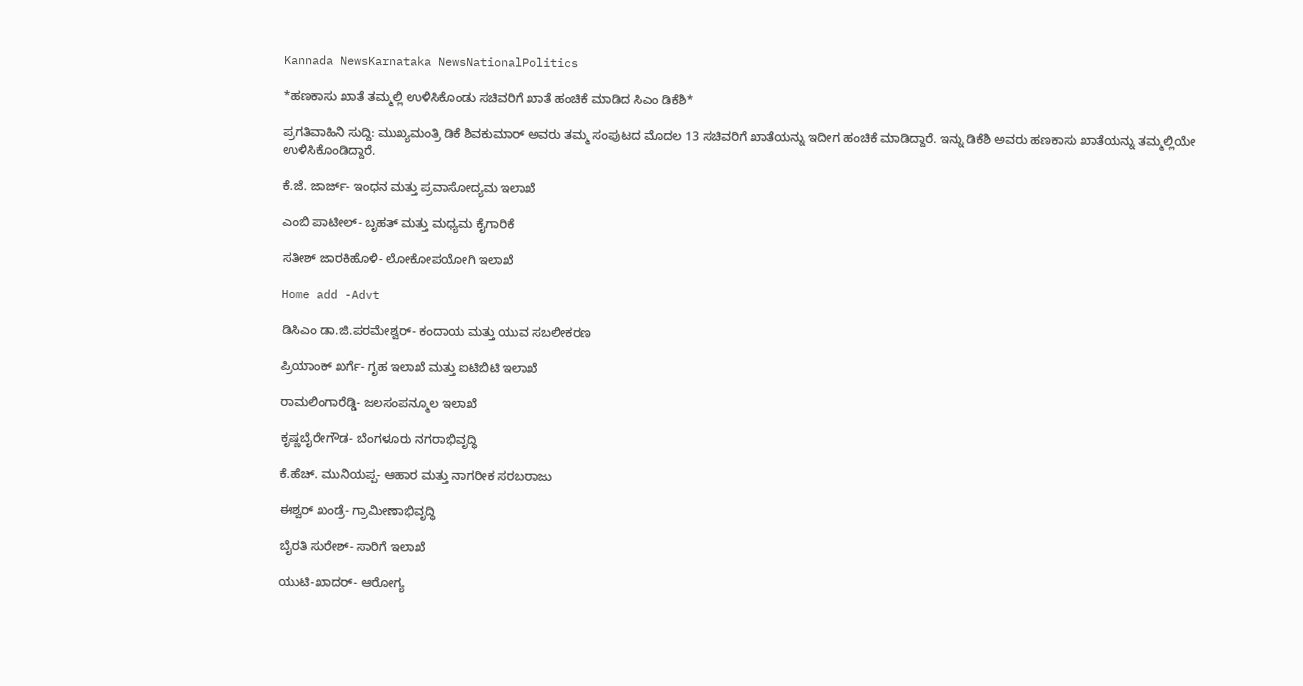Kannada NewsKarnataka NewsNationalPolitics

*ಹಣಕಾಸು ಖಾತೆ ತಮ್ಮಲ್ಲಿ ಉಳಿಸಿಕೊಂಡು ಸಚಿವರಿಗೆ ಖಾತೆ ಹಂಚಿಕೆ ಮಾಡಿದ ಸಿಎಂ ಡಿಕೆಶಿ*

ಪ್ರಗತಿವಾಹಿನಿ ಸುದ್ದಿ: ಮುಖ್ಯಮಂತ್ರಿ ಡಿಕೆ ಶಿವಕುಮಾರ್ ಅವರು ತಮ್ಮ ಸಂಪುಟದ ಮೊದಲ 13 ಸಚಿವರಿಗೆ ಖಾತೆಯನ್ನು ಇದೀಗ ಹಂಚಿಕೆ ಮಾಡಿದ್ದಾರೆ. ಇನ್ನು ಡಿಕೆಶಿ ಅವರು ಹಣಕಾಸು ಖಾತೆಯನ್ನು ತಮ್ಮಲ್ಲಿಯೇ ಉಳಿಸಿಕೊಂಡಿದ್ದಾರೆ.

ಕೆ.ಜೆ. ಜಾರ್ಜ್‌- ಇಂಧನ ಮತ್ತು ಪ್ರವಾಸೋದ್ಯಮ ಇಲಾಖೆ

ಎಂಬಿ ಪಾಟೀಲ್‌- ಬೃಹತ್ ಮತ್ತು ಮಧ್ಯಮ ಕೈಗಾರಿಕೆ

ಸತೀಶ್ ಜಾರಕಿಹೊಳಿ- ಲೋಕೋಪಯೋಗಿ ಇಲಾಖೆ

Home add -Advt

ಡಿಸಿಎಂ ಡಾ.ಜಿ.ಪರಮೇಶ್ವರ್- ಕಂದಾಯ ಮತ್ತು ಯುವ ಸಬಲೀಕರಣ

ಪ್ರಿಯಾಂಕ್ ಖರ್ಗೆ- ಗೃಹ ಇಲಾಖೆ ಮತ್ತು ಐಟಿಬಿಟಿ ಇಲಾಖೆ

ರಾಮಲಿಂಗಾರೆಡ್ಡಿ- ಜಲಸಂಪನ್ಮೂಲ ಇಲಾಖೆ

ಕೃಷ್ಣಬೈರೇಗೌಡ- ಬೆಂಗಳೂರು ನಗರಾಭಿವೃದ್ಧಿ

ಕೆ.ಹೆಚ್‌. ಮುನಿಯಪ್ಪ- ಆಹಾರ ಮತ್ತು ನಾಗರೀಕ ಸರಬರಾಜು

ಈಶ್ವರ್ ಖಂಡ್ರೆ- ಗ್ರಾಮೀಣಾಭಿವೃದ್ಧಿ

ಬೈರತಿ ಸುರೇಶ್- ಸಾರಿಗೆ ಇಲಾಖೆ

ಯುಟಿ-ಖಾದ‌ರ್- ಆರೋಗ್ಯ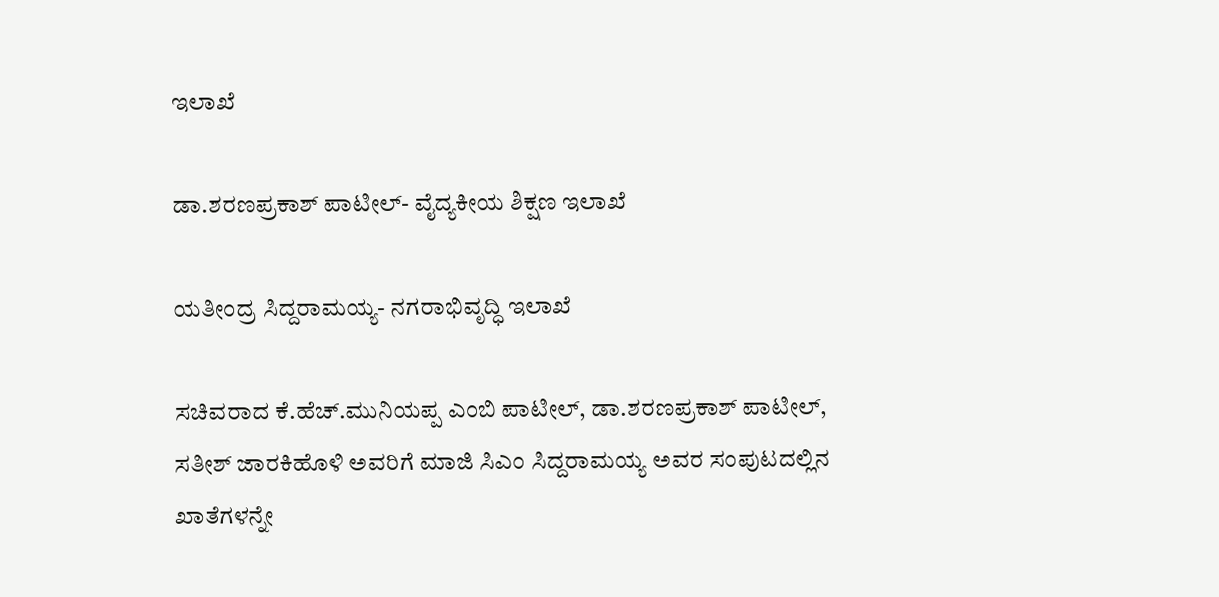ಇಲಾಖೆ

ಡಾ.ಶರಣಪ್ರಕಾಶ್ ಪಾಟೀಲ್- ವೈದ್ಯಕೀಯ ಶಿಕ್ಷಣ ಇಲಾಖೆ

ಯತೀಂದ್ರ ಸಿದ್ದರಾಮಯ್ಯ- ನಗರಾಭಿವೃದ್ಧಿ ಇಲಾಖೆ

ಸಚಿವರಾದ ಕೆ.ಹೆಚ್.ಮುನಿಯಪ್ಪ ಎಂಬಿ ಪಾಟೀಲ್, ಡಾ.ಶರಣಪ್ರಕಾಶ್ ಪಾಟೀಲ್, ಸತೀಶ್ ಜಾರಕಿಹೊಳಿ ಅವರಿಗೆ ಮಾಜಿ ಸಿಎಂ ಸಿದ್ದರಾಮಯ್ಯ ಅವರ ಸಂಪುಟದಲ್ಲಿನ ಖಾತೆಗಳನ್ನೇ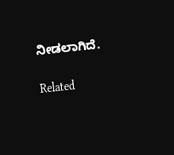ನೀಡಲಾಗಿದೆ.

Related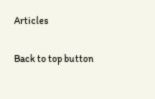Articles

Back to top button